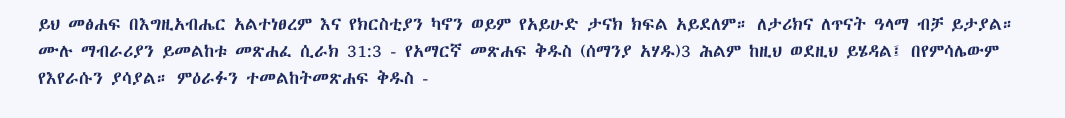ይህ መፅሐፍ በእግዚአብሔር አልተነፀረም እና የክርስቲያን ካኖን ወይም የአይሁድ ታናክ ክፍል አይደለም። ለታሪክና ለጥናት ዓላማ ብቻ ይታያል። ሙሉ ማብራሪያን ይመልከቱ መጽሐፈ ሲራክ 31:3 - የአማርኛ መጽሐፍ ቅዱስ (ሰማንያ አሃዱ)3 ሕልም ከዚህ ወደዚህ ይሄዳል፤ በየምሳሌውም የእየራሱን ያሳያል። ምዕራፉን ተመልከትመጽሐፍ ቅዱስ -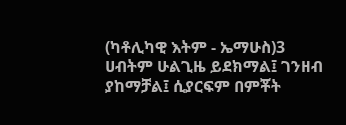(ካቶሊካዊ እትም - ኤማሁስ)3 ሀብትም ሁልጊዜ ይደክማል፤ ገንዘብ ያከማቻል፤ ሲያርፍም በምቾት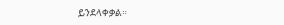ይንደላቀቃል።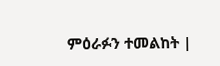ምዕራፉን ተመልከት |